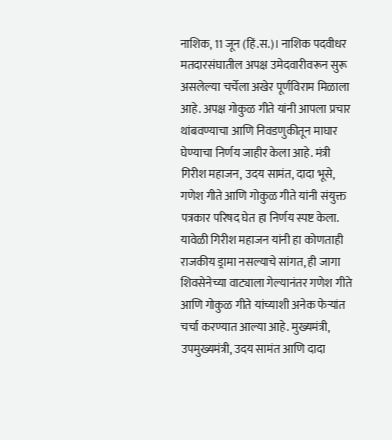नाशिक, 11 जून (हिं.स.)। नाशिक पदवीधर मतदारसंघातील अपक्ष उमेदवारीवरून सुरू असलेल्या चर्चेला अखेर पूर्णविराम मिळाला आहे. अपक्ष गोकुळ गीते यांनी आपला प्रचार थांबवण्याचा आणि निवडणुकीतून माघार घेण्याचा निर्णय जाहीर केला आहे. मंत्री गिरीश महाजन, उदय सामंत, दादा भूसे, गणेश गीते आणि गोकुळ गीते यांनी संयुक्त पत्रकार परिषद घेत हा निर्णय स्पष्ट केला.
यावेळी गिरीश महाजन यांनी हा कोणताही राजकीय ड्रामा नसल्याचे सांगत, ही जागा शिवसेनेच्या वाट्याला गेल्यानंतर गणेश गीते आणि गोकुळ गीते यांच्याशी अनेक फेऱ्यांत चर्चा करण्यात आल्या आहे. मुख्यमंत्री, उपमुख्यमंत्री, उदय सामंत आणि दादा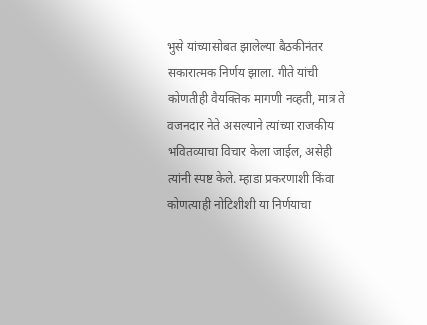भुसे यांच्यासोबत झालेल्या बैठकीनंतर सकारात्मक निर्णय झाला. गीते यांची कोणतीही वैयक्तिक मागणी नव्हती, मात्र ते वजनदार नेते असल्याने त्यांच्या राजकीय भवितव्याचा विचार केला जाईल, असेही त्यांनी स्पष्ट केले. म्हाडा प्रकरणाशी किंवा कोणत्याही नोटिशीशी या निर्णयाचा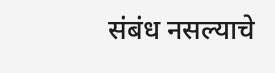संबंध नसल्याचे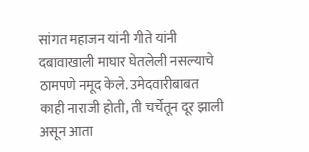सांगत महाजन यांनी गीते यांनी दबावाखाली माघार घेतलेली नसल्याचे ठामपणे नमूद केले. उमेदवारीबाबत काही नाराजी होती, ती चर्चेतून दूर झाली असून आता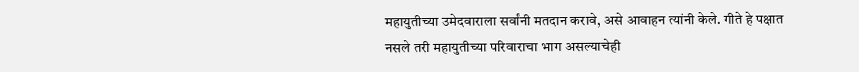महायुतीच्या उमेदवाराला सर्वांनी मतदान करावे, असे आवाहन त्यांनी केले. गीते हे पक्षात नसले तरी महायुतीच्या परिवाराचा भाग असल्याचेही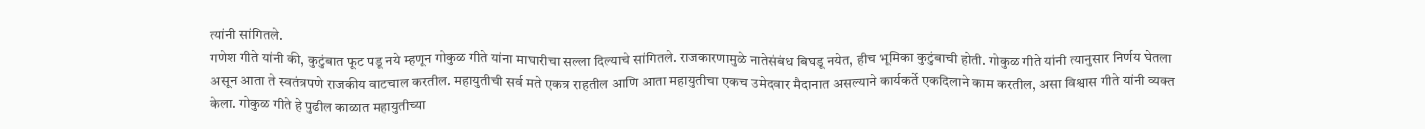त्यांनी सांगितले.
गणेश गीते यांनी की, कुटुंबात फूट पडू नये म्हणून गोकुळ गीते यांना माघारीचा सल्ला दिल्याचे सांगितले. राजकारणामुळे नातेसंबंध बिघडू नयेत, हीच भूमिका कुटुंबाची होती. गोकुळ गीते यांनी त्यानुसार निर्णय घेतला असून आता ते स्वतंत्रपणे राजकीय वाटचाल करतील. महायुतीची सर्व मते एकत्र राहतील आणि आता महायुतीचा एकच उमेदवार मैदानात असल्याने कार्यकर्ते एकदिलाने काम करतील, असा विश्वास गीते यांनी व्यक्त केला. गोकुळ गीते हे पुढील काळात महायुतीच्या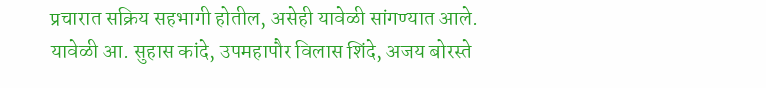प्रचारात सक्रिय सहभागी होतील, असेही यावेळी सांगण्यात आले. यावेळी आ. सुहास कांदे, उपमहापौर विलास शिंदे, अजय बोरस्ते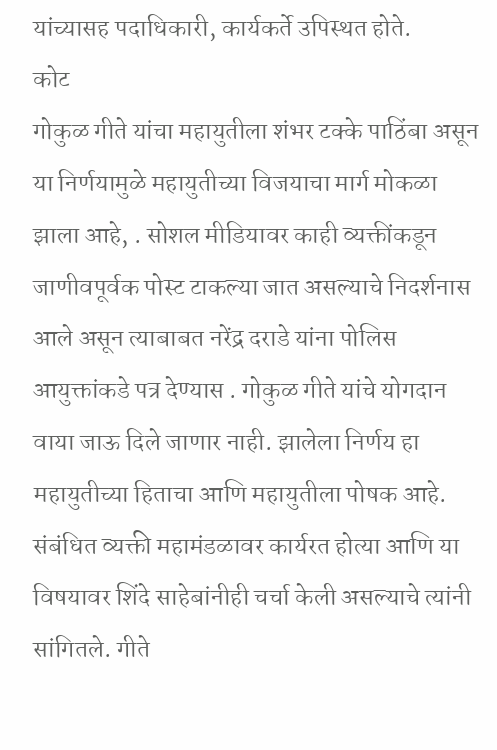यांच्यासह पदाधिकारी, कार्यकर्ते उपिस्थत होते.
कोट
गोकुळ गीते यांचा महायुतीला शंभर टक्के पाठिंबा असून या निर्णयामुळे महायुतीच्या विजयाचा मार्ग मोकळा झाला आहे, . सोशल मीडियावर काही व्यक्तींकडून जाणीवपूर्वक पोस्ट टाकल्या जात असल्याचे निदर्शनास आले असून त्याबाबत नरेंद्र दराडे यांना पोलिस आयुक्तांकडे पत्र देण्यास . गोकुळ गीते यांचे योगदान वाया जाऊ दिले जाणार नाही. झालेला निर्णय हा महायुतीच्या हिताचा आणि महायुतीला पोषक आहे. संबंधित व्यक्ती महामंडळावर कार्यरत होत्या आणि या विषयावर शिंदे साहेबांनीही चर्चा केली असल्याचे त्यांनी सांगितले. गीते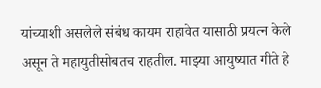यांच्याशी असलेले संबंध कायम राहावेत यासाठी प्रयत्न केले असून ते महायुतीसोबतच राहतील. माझ्या आयुष्यात गीते हे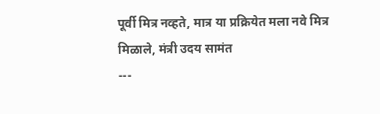पूर्वी मित्र नव्हते, मात्र या प्रक्रियेत मला नवे मित्र मिळाले, मंत्री उदय सामंत
---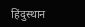हिंदुस्थान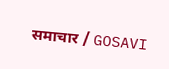समाचार / GOSAVI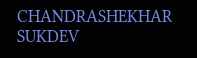CHANDRASHEKHAR SUKDEV